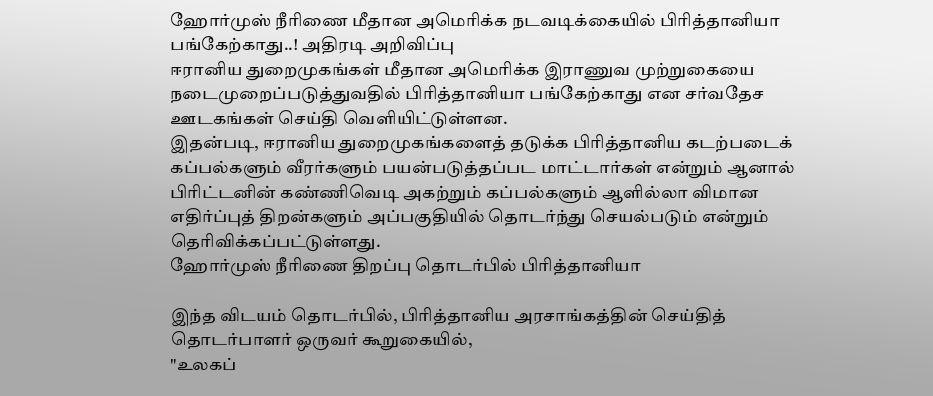ஹோர்முஸ் நீரிணை மீதான அமெரிக்க நடவடிக்கையில் பிரித்தானியா பங்கேற்காது..! அதிரடி அறிவிப்பு
ஈரானிய துறைமுகங்கள் மீதான அமெரிக்க இராணுவ முற்றுகையை நடைமுறைப்படுத்துவதில் பிரித்தானியா பங்கேற்காது என சர்வதேச ஊடகங்கள் செய்தி வெளியிட்டுள்ளன.
இதன்படி, ஈரானிய துறைமுகங்களைத் தடுக்க பிரித்தானிய கடற்படைக் கப்பல்களும் வீரர்களும் பயன்படுத்தப்பட மாட்டார்கள் என்றும் ஆனால் பிரிட்டனின் கண்ணிவெடி அகற்றும் கப்பல்களும் ஆளில்லா விமான எதிர்ப்புத் திறன்களும் அப்பகுதியில் தொடர்ந்து செயல்படும் என்றும் தெரிவிக்கப்பட்டுள்ளது.
ஹோர்முஸ் நீரிணை திறப்பு தொடர்பில் பிரித்தானியா

இந்த விடயம் தொடர்பில், பிரித்தானிய அரசாங்கத்தின் செய்தித் தொடர்பாளர் ஒருவர் கூறுகையில்,
"உலகப்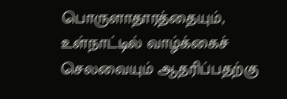பொருளாதாரத்தையும், உள்நாட்டில் வாழ்க்கைச் செலவையும் ஆதரிப்பதற்கு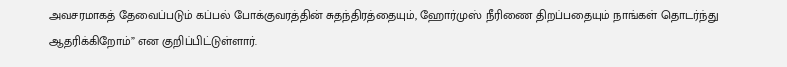அவசரமாகத் தேவைப்படும் கப்பல் போக்குவரத்தின் சுதந்திரத்தையும், ஹோர்முஸ் நீரிணை திறப்பதையும் நாங்கள் தொடர்ந்து ஆதரிக்கிறோம்” என குறிப்பிட்டுள்ளார்.